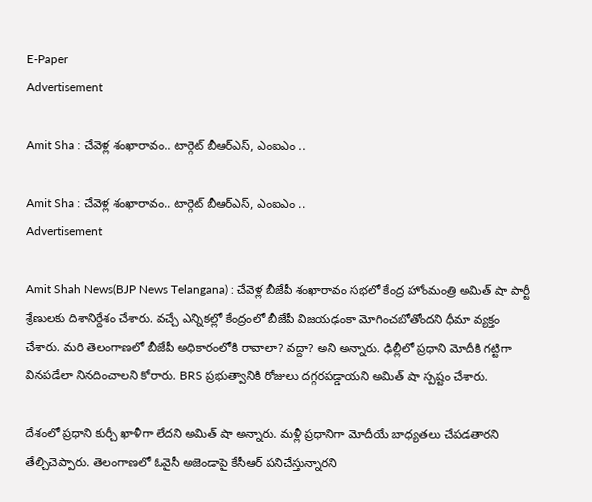E-Paper
Advertisement

Amit Sha : చేవెళ్ల శంఖారావం.. టార్గెట్ బీఆర్ఎస్, ఎంఐఎం ..

Amit Sha : చేవెళ్ల శంఖారావం.. టార్గెట్ బీఆర్ఎస్, ఎంఐఎం ..
Advertisement

Amit Shah News(BJP News Telangana) : చేవెళ్ల బీజేపీ శంఖారావం సభలో కేంద్ర హోంమంత్రి అమిత్ షా పార్టీ శ్రేణులకు దిశానిర్దేశం చేశారు. వచ్చే ఎన్నికల్లో కేంద్రంలో బీజేపీ విజయఢంకా మోగించబోతోందని ధీమా వ్యక్తం చేశారు. మరి తెలంగాణలో బీజేపీ అధికారంలోకి రావాలా? వద్దా? అని అన్నారు. ఢిల్లీలో ప్రధాని మోదీకి గట్టిగా వినపడేలా నినదించాలని కోరారు. BRS ప్రభుత్వానికి రోజులు దగ్గరపడ్డాయని అమిత్ షా స్పష్టం చేశారు.

దేశంలో ప్రధాని కుర్చీ ఖాళీగా లేదని అమిత్ షా అన్నారు. మళ్లీ ప్రధానిగా మోదీయే బాధ్యతలు చేపడతారని తేల్చిచెప్పారు. తెలంగాణలో ఓవైసీ అజెండాపై కేసీఆర్ పనిచేస్తున్నారని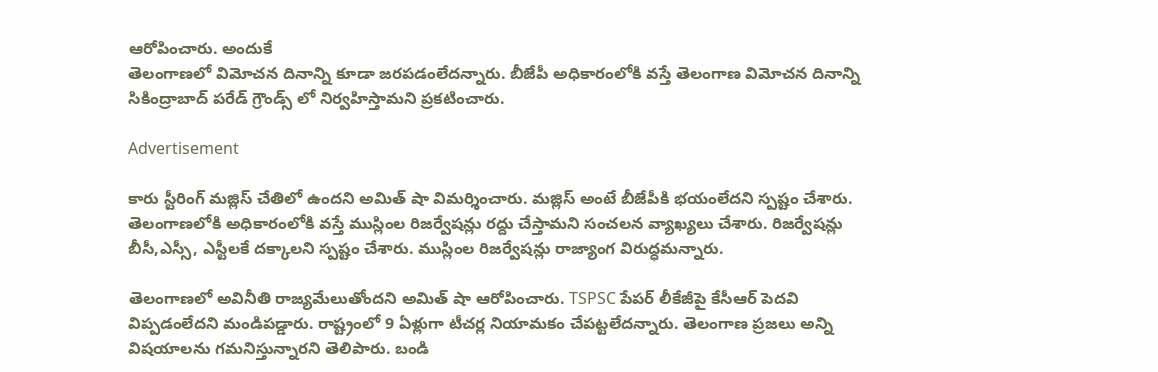ఆరోపించారు. అందుకే
తెలంగాణలో విమోచన దినాన్ని కూడా జరపడంలేదన్నారు. బీజేపీ అధికారంలోకి వస్తే తెలంగాణ విమోచన దినాన్ని సికింద్రాబాద్ పరేడ్ గ్రౌండ్స్ లో నిర్వహిస్తామని ప్రకటించారు.

Advertisement

కారు స్టీరింగ్ మజ్లిస్ చేతిలో ఉందని అమిత్ షా విమర్శించారు. మజ్లిస్ అంటే బీజేపీకి భయంలేదని స్పష్టం చేశారు. తెలంగాణలోకి అధికారంలోకి వస్తే ముస్లింల రిజర్వేషన్లు రద్దు చేస్తామని సంచలన వ్యాఖ్యలు చేశారు. రిజర్వేషన్లు బీసీ,ఎస్సీ, ఎస్టీలకే దక్కాలని స్పష్టం చేశారు. ముస్లింల రిజర్వేషన్లు రాజ్యాంగ విరుద్ధమన్నారు.

తెలంగాణలో అవినీతి రాజ్యమేలుతోందని అమిత్ షా ఆరోపించారు. TSPSC పేపర్ లీకేజీపై కేసీఆర్ పెదవి విప్పడంలేదని మండిపడ్డారు. రాష్ట్రంలో 9 ఏళ్లుగా టీచర్ల నియామకం చేపట్టలేదన్నారు. తెలంగాణ ప్రజలు అన్ని విషయాలను గమనిస్తున్నారని తెలిపారు. బండి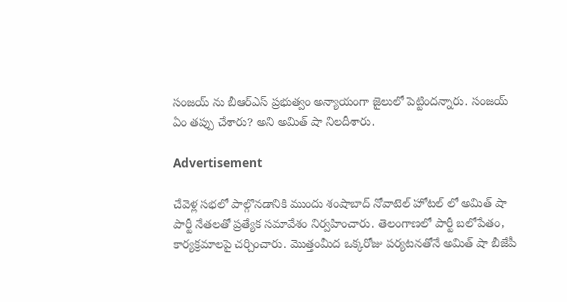సంజయ్ ను బీఆర్ఎస్ ప్రభుత్వం అన్యాయంగా జైలులో పెట్టిందన్నారు. సంజయ్ ఏం తప్పు చేశారు? అని అమిత్ షా నిలదీశారు.

Advertisement

చేవెళ్ల సభలో పాల్గొనడానికి ముందు శంషాబాద్ నోవాటెల్ హోటల్ లో అమిత్ షా పార్టీ నేతలతో ప్రత్యేక సమావేశం నిర్వహించారు. తెలంగాణలో పార్టీ బలోపేతం, కార్యక్రమాలపై చర్చించారు. మొత్తంమీద ఒక్కరోజు పర్యటనతోనే అమిత్ షా బీజేపీ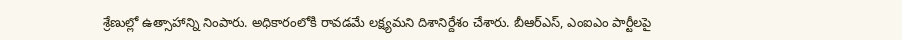శ్రేణుల్లో ఉత్సాహాన్ని నింపారు. అధికారంలోకి రావడమే లక్ష్యమని దిశానిర్దేశం చేశారు. బీఆర్ఎస్, ఎంఐఎం పార్టీలపై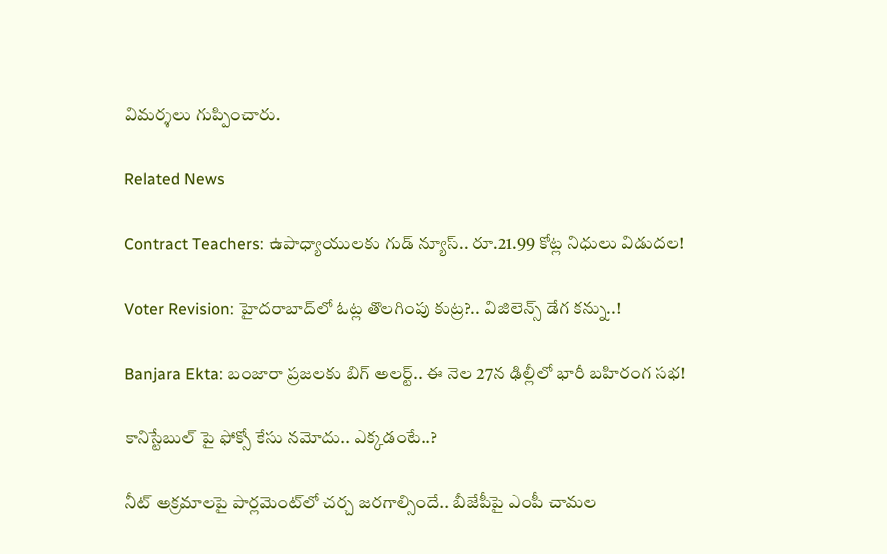విమర్శలు గుప్పించారు.

Related News

Contract Teachers: ఉపాధ్యాయులకు గుడ్ న్యూస్.. రూ.21.99 కోట్ల నిధులు విడుదల!

Voter Revision: హైదరాబాద్‌లో ఓట్ల తొలగింపు కుట్ర?.. విజిలెన్స్ డేగ కన్ను..!

Banjara Ekta: బంజారా ప్రజలకు బిగ్ అలర్ట్.. ఈ నెల 27న ఢిల్లీలో భారీ బహిరంగ సభ!

కానిస్టేబుల్ పై ఫోక్సో కేసు నమోదు.. ఎక్కడంటే..?

నీట్ అక్రమాలపై పార్లమెంట్‌లో చర్చ జరగాల్సిందే.. బీజేపీపై ఎంపీ చామల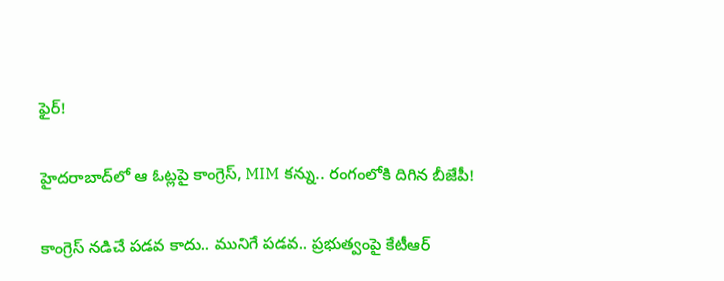ఫైర్!

హైదరాబాద్‌లో ఆ ఓట్లపై కాంగ్రెస్, MIM కన్ను.. రంగంలోకి దిగిన బీజేపీ!

కాంగ్రెస్ నడిచే పడవ కాదు.. మునిగే పడవ.. ప్రభుత్వంపై కేటీఆర్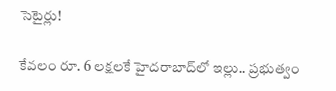సెటైర్లు!

కేవలం రూ. 6 లక్షలకే హైదరాబాద్‌లో ఇల్లు.. ప్రభుత్వం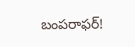బంపరాఫర్!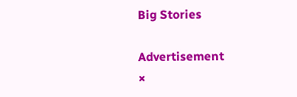Big Stories

Advertisement
×